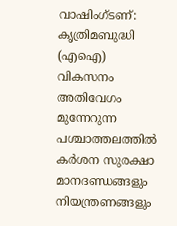വാഷിംഗ്ടണ്: കൃത്രിമബുദ്ധി (എഐ) വികസനം അതിവേഗം മുന്നേറുന്ന പശ്ചാത്തലത്തിൽ കർശന സുരക്ഷാ മാനദണ്ഡങ്ങളും നിയന്ത്രണങ്ങളും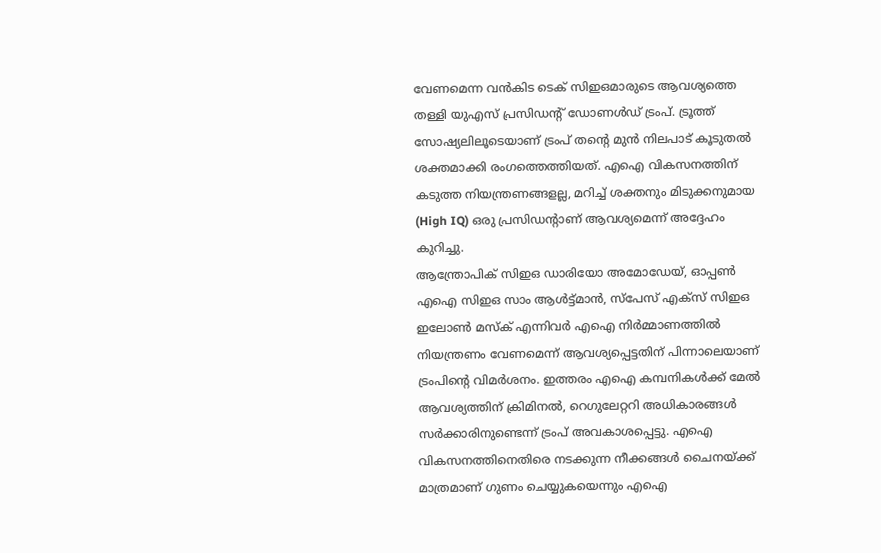വേണമെന്ന വൻകിട ടെക് സിഇഒമാരുടെ ആവശ്യത്തെ തള്ളി യുഎസ് പ്രസിഡന്റ് ഡോണൾഡ് ട്രംപ്. ട്രൂത്ത് സോഷ്യലിലൂടെയാണ് ട്രംപ് തന്റെ മുൻ നിലപാട് കൂടുതൽ ശക്തമാക്കി രംഗത്തെത്തിയത്. എഐ വികസനത്തിന് കടുത്ത നിയന്ത്രണങ്ങളല്ല, മറിച്ച് ശക്തനും മിടുക്കനുമായ (High IQ) ഒരു പ്രസിഡന്റാണ് ആവശ്യമെന്ന് അദ്ദേഹം കുറിച്ചു.
ആന്ത്രോപിക് സിഇഒ ഡാരിയോ അമോഡേയ്, ഓപ്പൺ എഐ സിഇഒ സാം ആൾട്ട്മാൻ, സ്പേസ് എക്സ് സിഇഒ ഇലോൺ മസ്ക് എന്നിവർ എഐ നിർമ്മാണത്തിൽ നിയന്ത്രണം വേണമെന്ന് ആവശ്യപ്പെട്ടതിന് പിന്നാലെയാണ് ട്രംപിന്റെ വിമർശനം. ഇത്തരം എഐ കമ്പനികൾക്ക് മേൽ ആവശ്യത്തിന് ക്രിമിനൽ, റെഗുലേറ്ററി അധികാരങ്ങൾ സർക്കാരിനുണ്ടെന്ന് ട്രംപ് അവകാശപ്പെട്ടു. എഐ വികസനത്തിനെതിരെ നടക്കുന്ന നീക്കങ്ങൾ ചൈനയ്ക്ക് മാത്രമാണ് ഗുണം ചെയ്യുകയെന്നും എഐ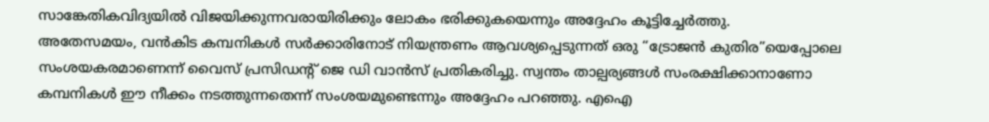സാങ്കേതികവിദ്യയിൽ വിജയിക്കുന്നവരായിരിക്കും ലോകം ഭരിക്കുകയെന്നും അദ്ദേഹം കൂട്ടിച്ചേർത്തു.
അതേസമയം, വൻകിട കമ്പനികൾ സർക്കാരിനോട് നിയന്ത്രണം ആവശ്യപ്പെടുന്നത് ഒരു “ട്രോജൻ കുതിര”യെപ്പോലെ സംശയകരമാണെന്ന് വൈസ് പ്രസിഡന്റ് ജെ ഡി വാൻസ് പ്രതികരിച്ചു. സ്വന്തം താല്പര്യങ്ങൾ സംരക്ഷിക്കാനാണോ കമ്പനികൾ ഈ നീക്കം നടത്തുന്നതെന്ന് സംശയമുണ്ടെന്നും അദ്ദേഹം പറഞ്ഞു. എഐ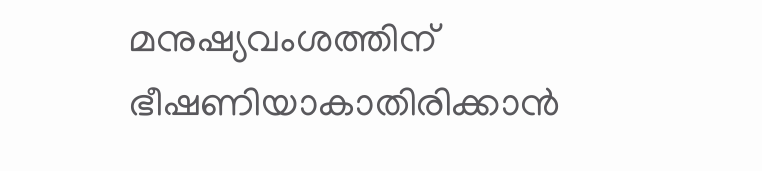മനുഷ്യവംശത്തിന് ഭീഷണിയാകാതിരിക്കാൻ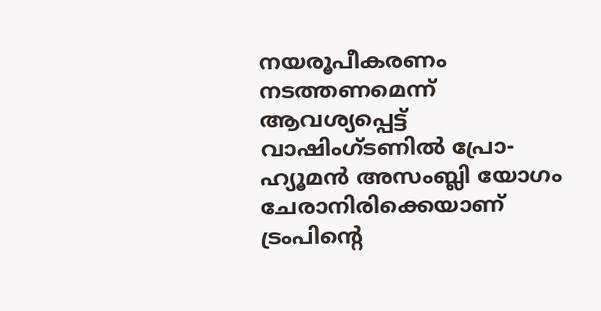നയരൂപീകരണം നടത്തണമെന്ന് ആവശ്യപ്പെട്ട് വാഷിംഗ്ടണിൽ പ്രോ-ഹ്യൂമൻ അസംബ്ലി യോഗം ചേരാനിരിക്കെയാണ് ട്രംപിന്റെ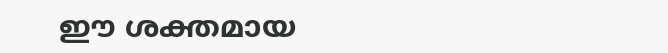ഈ ശക്തമായ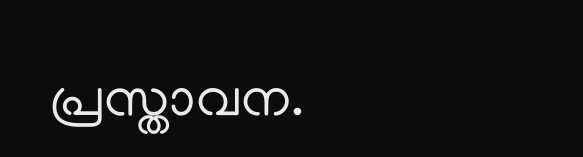പ്രസ്താവന.